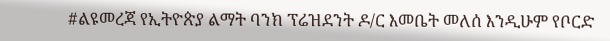#ልዩመረጃ የኢትዮጵያ ልማት ባንክ ፕሬዝደንት ዶ/ር እመቤት መለሰ እንዲሁም የቦርድ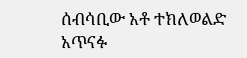ሰብሳቢው አቶ ተክለወልድ አጥናፉ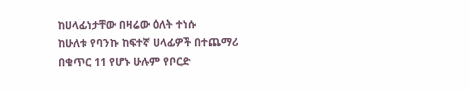ከሀላፊነታቸው በዛሬው ዕለት ተነሱ
ከሁለቱ የባንኩ ከፍተኛ ሀላፊዎች በተጨማሪ በቁጥር 11 የሆኑ ሁሉም የቦርድ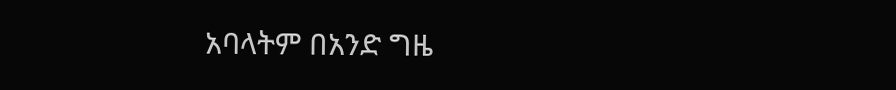አባላትም በአንድ ግዜ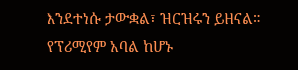እንደተነሱ ታውቋል፣ ዝርዝሩን ይዘናል።
የፕሪሚየም አባል ከሆኑ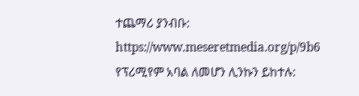ተጨማሪ ያንብቡ:
https://www.meseretmedia.org/p/9b6
የፕሪሚየም አባል ለመሆን ሊንኩን ይከተሉ: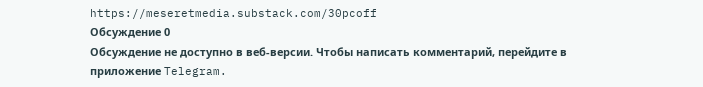https://meseretmedia.substack.com/30pcoff
Обсуждение 0
Обсуждение не доступно в веб-версии. Чтобы написать комментарий, перейдите в приложение Telegram.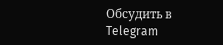Обсудить в Telegram